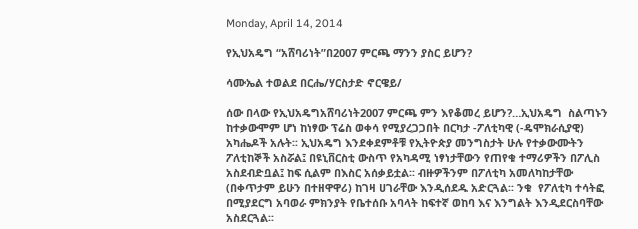Monday, April 14, 2014

የኢህአዴግ “አሸባሪነት”በ2007 ምርጫ ማንን ያስር ይሆን?

ሳሙኤል ተወልደ በርሔ/ሃርስታድ ኖርዌይ/

ሰው በላው የኢህአዴግአሸባሪነት2007 ምርጫ ምን እየቆመረ ይሆን?…ኢህአዴግ  ስልጣኑን ከተቃውሞም ሆነ ከነፃው ፕሬስ ወቀሳ የሚያረጋጋበት በርካታ -ፖለቲካዊ (-ዴሞክራሲያዊ) አካሔዶች አሉት፡፡ ኢህአዴግ እንደቀደምቶቹ የኢትዮጵያ መንግስታት ሁሉ የተቃውሙትን ፖለቲከኞች አስሯል፤ በዩኒቨርስቲ ውስጥ የአካዳሚ ነፃነታቸውን የጠየቁ ተማሪዎችን በፖሊስ አስደብድቧል፤ ከፍ ሲልም በእስር አሰቃይቷል፡፡ ብዙዎችንም በፖለቲካ አመለካከታቸው (በቀጥታም ይሁን በተዘዋዋሪ) ከገዛ ሀገራቸው እንዲሰደዱ አድርጓል፡፡ ንቁ  የፖለቲካ ተሳትፎ በሚያደርግ አባወራ ምክንያት የቤተሰቡ አባላት ከፍተኛ ወከባ እና እንግልት እንዲደርስባቸው አስደርጓል፡፡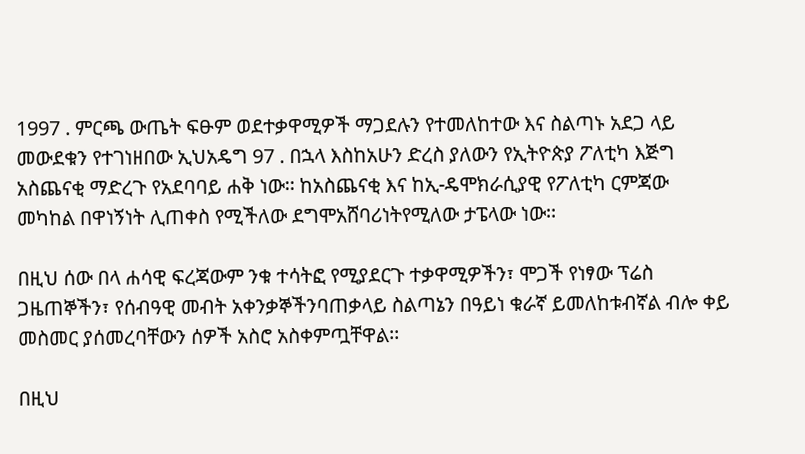1997 . ምርጫ ውጤት ፍፁም ወደተቃዋሚዎች ማጋደሉን የተመለከተው እና ስልጣኑ አደጋ ላይ መውደቁን የተገነዘበው ኢህአዴግ 97 . በኋላ እስከአሁን ድረስ ያለውን የኢትዮጵያ ፖለቲካ እጅግ አስጨናቂ ማድረጉ የአደባባይ ሐቅ ነው፡፡ ከአስጨናቂ እና ከኢ-ዴሞክራሲያዊ የፖለቲካ ርምጃው መካከል በዋነኝነት ሊጠቀስ የሚችለው ደግሞአሸባሪነትየሚለው ታፔላው ነው፡፡

በዚህ ሰው በላ ሐሳዊ ፍረጃውም ንቁ ተሳትፎ የሚያደርጉ ተቃዋሚዎችን፣ ሞጋች የነፃው ፕሬስ ጋዜጠኞችን፣ የሰብዓዊ መብት አቀንቃኞችንባጠቃላይ ስልጣኔን በዓይነ ቁራኛ ይመለከቱብኛል ብሎ ቀይ መስመር ያሰመረባቸውን ሰዎች አስሮ አስቀምጧቸዋል፡፡

በዚህ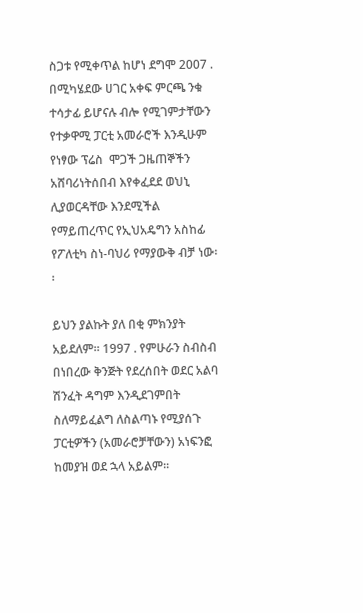ስጋቱ የሚቀጥል ከሆነ ደግሞ 2007 . በሚካሄደው ሀገር አቀፍ ምርጫ ንቁ ተሳታፊ ይሆናሉ ብሎ የሚገምታቸውን የተቃዋሚ ፓርቲ አመራሮች እንዲሁም የነፃው ፕሬስ  ሞጋች ጋዜጠኞችን አሸባሪነትሰበብ እየቀፈደደ ወህኒ ሊያወርዳቸው እንደሚችል የማይጠረጥር የኢህአዴግን አስከፊ የፖለቲካ ስነ-ባህሪ የማያውቅ ብቻ ነው፡፡

ይህን ያልኩት ያለ በቂ ምክንያት አይደለም፡፡ 1997 . የምሁራን ስብስብ በነበረው ቅንጅት የደረሰበት ወደር አልባ ሽንፈት ዳግም እንዲደገምበት ስለማይፈልግ ለስልጣኑ የሚያሰጉ ፓርቲዎችን (አመራሮቻቸውን) አነፍንፎ ከመያዝ ወደ ኋላ አይልም፡፡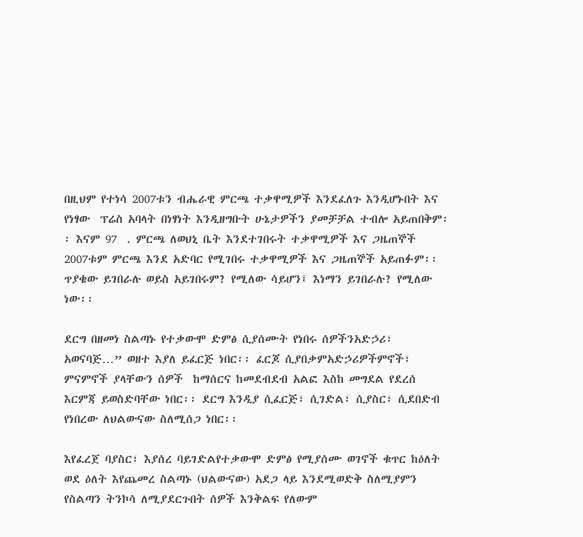በዚህም የተነሳ 2007ቱን ብሔራዊ ምርጫ ተቃዋሚዎች እንደፈለጉ እንዲሆኑበት እና የነፃው  ፕሬስ አባላት በነፃነት እንዲዘግቡት ሁኔታዎችን ያመቻቻል ተብሎ አይጠበቅም፡፡ እናም 97  . ምርጫ ለወህኒ ቤት እንደተገበሩት ተቃዋሚዎች እና ጋዜጠኞች 2007ቱም ምርጫ እንደ አድባር የሚገበሩ ተቃዋሚዎች እና ጋዜጠኞች አይጠፉም፡፡ ጥያቄው ይገበራሉ ወይስ አይገበሩም? የሚለው ሳይሆን፤ እነማን ይገበራሉ? የሚለው ነው፡፡

ደርግ በዘመነ ስልጣኑ የተቃውሞ ድምፅ ሲያሰሙት የነበሩ ሰዎችንአድኃሪ፣ አወናባጅ…” ወዘተ እያለ ይፈርጅ ነበር፡፡ ፈርጆ ሲያበቃምአድኃሪዎችምኖች፣ ምናምኖች ያላቸውን ሰዎች  ከማሰርና ከመደብደብ አልፎ እስከ መግደል የደረሰ እርምጃ ይወስድባቸው ነበር፡፡ ደርግ እንዲያ ሲፈርጅ፣ ሲገድል፣ ሲያስር፣ ሲደበድብ የነበረው ለህልውናው ስለሚሰጋ ነበር፡፡

እየፈረጀ ባያስር፣ እያሰረ ባይገድልየተቃውሞ ድምፅ የሚያሰሙ ወገኖች ቁጥር ከዕለት ወደ ዕለት እየጨመረ ስልጣኑ (ህልውናው) አደጋ ላይ እንደሚወድቅ ስለሚያምን የስልጣን ትንኮሳ ለሚያደርጉበት ሰዎች እንቅልፍ የለውም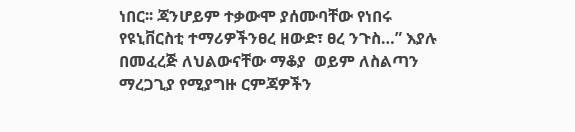ነበር፡፡ ጃንሆይም ተቃውሞ ያሰሙባቸው የነበሩ  የዩኒቨርስቲ ተማሪዎችንፀረ ዘውድ፣ ፀረ ንጉስ…” እያሉ በመፈረጅ ለህልውናቸው ማቆያ  ወይም ለስልጣን ማረጋጊያ የሚያግዙ ርምጃዎችን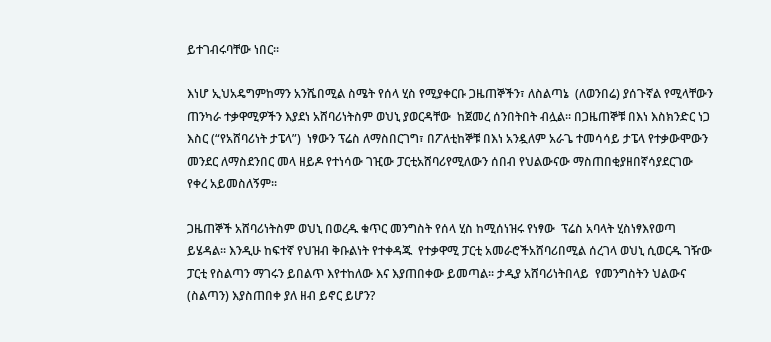ይተገብሩባቸው ነበር፡፡

እነሆ ኢህአዴግምከማን አንሼበሚል ስሜት የሰላ ሂስ የሚያቀርቡ ጋዜጠኞችን፣ ለስልጣኔ  (ለወንበሬ) ያሰጉኛል የሚላቸውን ጠንካራ ተቃዋሚዎችን እያደነ አሸባሪነትስም ወህኒ ያወርዳቸው  ከጀመረ ሰንበትበት ብሏል፡፡ በጋዜጠኞቹ በእነ እስክንድር ነጋ እስር (“የአሸባሪነት ታፔላ”)  ነፃውን ፕሬስ ለማስበርገግ፣ በፖለቲከኞቹ በእነ አንዷለም አራጌ ተመሳሳይ ታፔላ የተቃውሞውን መንደር ለማስደንበር መላ ዘይዶ የተነሳው ገዢው ፓርቲአሸባሪየሚለውን ሰበብ የህልውናው ማስጠበቂያዘበኛሳያደርገው የቀረ አይመስለኝም፡፡

ጋዜጠኞች አሸባሪነትስም ወህኒ በወረዱ ቁጥር መንግስት የሰላ ሂስ ከሚሰነዝሩ የነፃው  ፕሬስ አባላት ሂስነፃእየወጣ ይሄዳል፡፡ እንዲሁ ከፍተኛ የህዝብ ቅቡልነት የተቀዳጁ  የተቃዋሚ ፓርቲ አመራሮችአሸባሪበሚል ሰረገላ ወህኒ ሲወርዱ ገዥው ፓርቲ የስልጣን ማገሩን ይበልጥ እየተከለው እና እያጠበቀው ይመጣል፡፡ ታዲያ አሸባሪነትበላይ  የመንግስትን ህልውና (ስልጣን) እያስጠበቀ ያለ ዘብ ይኖር ይሆን?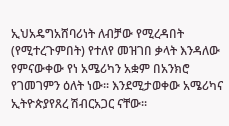ኢህአዴግአሸባሪነት ለብቻው የሚረዳበት (የሚተረጉምበት) የተለየ መዝገበ ቃላት እንዳለው የምናውቀው የነ አሜሪካን አቋም በአንክሮ የገመገምን ዕለት ነው፡፡ እንደሚታወቀው አሜሪካና  ኢትዮጵያየጸረ ሽብርአጋር ናቸው፡፡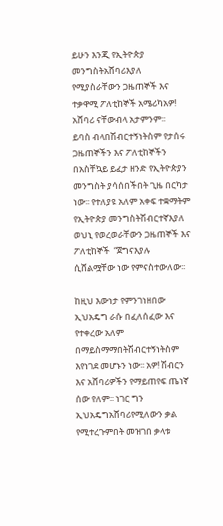ይሁን እንጂ የኢትዮጵያ መንግስትአሸባሪእያለ የሚያስራቸውን ጋዜጠኞች እና ተቃዋሚ ፖለቲከኞች አሜሪካአዎ! አሸባሪ ናቸውብላ አታምንም፡፡
ይባስ ብላበሽብርተኝነትስም የታሰሩ ጋዜጠኞችን እና ፖለቲከኞችን በአስቸኳይ ይፈታ ዘንድ የኢትዮጵያን መንግስት ያሳሰበችበት ጊዜ በርካታ ነው፡፡ የተለያዩ አለም አቀፍ ተቋማትም የኢትዮጵያ መንግስትሽብርተኛእያለ ወህኒ የወረወራቸውን ጋዜጠኞች እና ፖለቲከኞች  “ጀግናእያሉ ሲሸልሟቸው ነው የምናስተውለው፡፡

ከዚህ እውነታ የምንገነዘበው ኢህአዴግ ራሱ በፈለሰፈው እና የተቀረው አለም በማይስማማበትሽብርተኝነትስም እየነገደ መሆኑን ነው፡፡ አዎ! ሽብርን እና አሸባሪዎችን የማይጠየፍ ጤነኛ  ሰው የለም፡፡ ነገር ግን ኢህአዴግአሸባሪየሚለውን ቃል የሚተረጉምበት መዝገበ ቃላቱ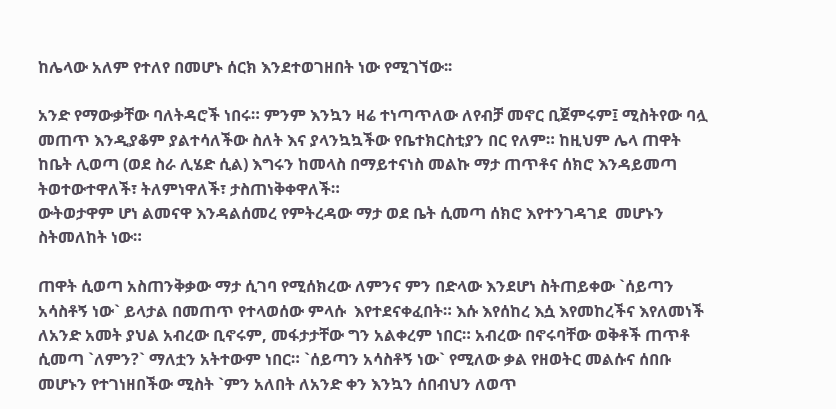ከሌላው አለም የተለየ በመሆኑ ሰርክ እንደተወገዘበት ነው የሚገኘው፡፡

አንድ የማውቃቸው ባለትዳሮች ነበሩ። ምንም እንኳን ዛሬ ተነጣጥለው ለየብቻ መኖር ቢጀምሩም፤ ሚስትየው ባሏ መጠጥ እንዲያቆም ያልተሳለችው ስለት እና ያላንኳኳችው የቤተክርስቲያን በር የለም። ከዚህም ሌላ ጠዋት ከቤት ሊወጣ (ወደ ስራ ሊሄድ ሲል) እግሩን ከመላስ በማይተናነስ መልኩ ማታ ጠጥቶና ሰክሮ እንዳይመጣ ትወተውተዋለች፣ ትለምነዋለች፣ ታስጠነቅቀዋለች።
ውትወታዋም ሆነ ልመናዋ እንዳልሰመረ የምትረዳው ማታ ወደ ቤት ሲመጣ ሰክሮ እየተንገዳገደ  መሆኑን ስትመለከት ነው።

ጠዋት ሲወጣ አስጠንቅቃው ማታ ሲገባ የሚሰክረው ለምንና ምን በድላው እንደሆነ ስትጠይቀው `ሰይጣን አሳስቶኝ ነው` ይላታል በመጠጥ የተላወሰው ምላሱ  እየተደናቀፈበት። እሱ እየሰከረ እሷ እየመከረችና እየለመነች ለአንድ አመት ያህል አብረው ቢኖሩም, መፋታታቸው ግን አልቀረም ነበር። አብረው በኖሩባቸው ወቅቶች ጠጥቶ ሲመጣ `ለምን?` ማለቷን አትተውም ነበር። `ሰይጣን አሳስቶኝ ነው` የሚለው ቃል የዘወትር መልሱና ሰበቡ መሆኑን የተገነዘበችው ሚስት `ምን አለበት ለአንድ ቀን እንኳን ሰበብህን ለወጥ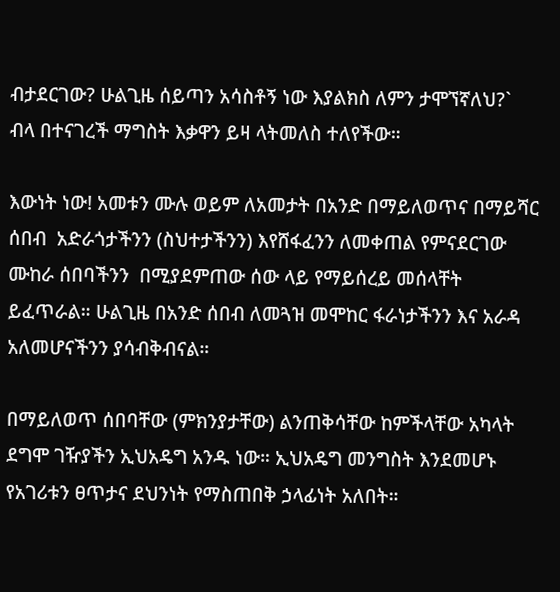ብታደርገው? ሁልጊዜ ሰይጣን አሳስቶኝ ነው እያልክስ ለምን ታሞኘኛለህ?` ብላ በተናገረች ማግስት እቃዋን ይዛ ላትመለስ ተለየችው።

እውነት ነው! አመቱን ሙሉ ወይም ለአመታት በአንድ በማይለወጥና በማይሻር ሰበብ  አድራጎታችንን (ስህተታችንን) እየሸፋፈንን ለመቀጠል የምናደርገው ሙከራ ሰበባችንን  በሚያደምጠው ሰው ላይ የማይሰረይ መሰላቸት ይፈጥራል። ሁልጊዜ በአንድ ሰበብ ለመጓዝ መሞከር ፋራነታችንን እና አራዳ አለመሆናችንን ያሳብቅብናል።

በማይለወጥ ሰበባቸው (ምክንያታቸው) ልንጠቅሳቸው ከምችላቸው አካላት ደግሞ ገዥያችን ኢህአዴግ አንዱ ነው። ኢህአዴግ መንግስት እንደመሆኑ የአገሪቱን ፀጥታና ደህንነት የማስጠበቅ ኃላፊነት አለበት።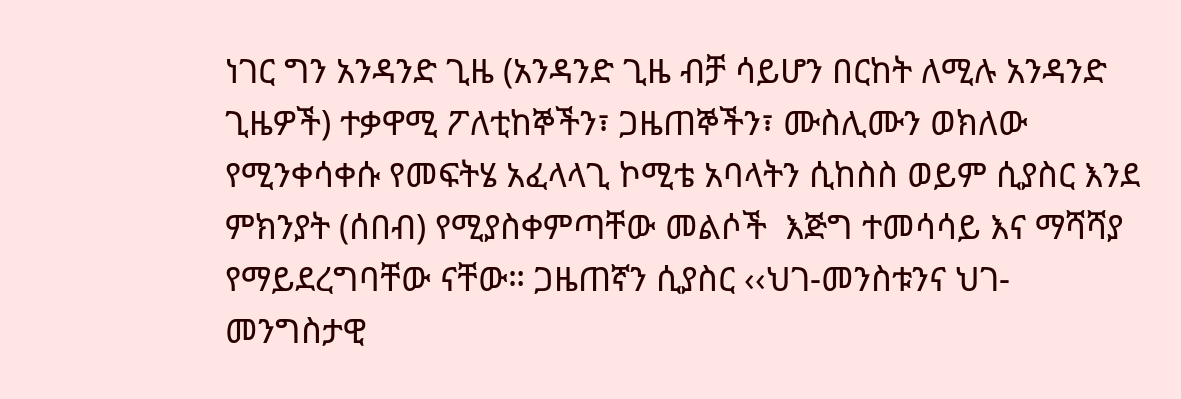ነገር ግን አንዳንድ ጊዜ (አንዳንድ ጊዜ ብቻ ሳይሆን በርከት ለሚሉ አንዳንድ ጊዜዎች) ተቃዋሚ ፖለቲከኞችን፣ ጋዜጠኞችን፣ ሙስሊሙን ወክለው የሚንቀሳቀሱ የመፍትሄ አፈላላጊ ኮሚቴ አባላትን ሲከስስ ወይም ሲያስር እንደ ምክንያት (ሰበብ) የሚያስቀምጣቸው መልሶች  እጅግ ተመሳሳይ እና ማሻሻያ የማይደረግባቸው ናቸው። ጋዜጠኛን ሲያስር ‹‹ህገ-መንስቱንና ህገ-መንግስታዊ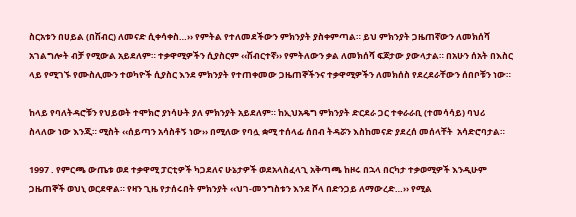ስርአቱን በሀይል (በሽብር) ለመናድ ሲቀሳቀስ…›› የምትል የተለመደችውን ምክንያት ያስቀምጣል። ይህ ምክንያት ጋዜጠኛውን ለመክሰሻ አገልግሎት ብቻ የሚውል አይደለም። ተቃዋሚዎችን ሲያስርም ‹‹ሽብርተኛ›› የምትለውን ቃል ለመክሰሻ ፍጆታው ያውላታል። በአሁን ሰአት በእስር ላይ የሚገኙ የሙስሊሙን ተወካዮች ሲያስር እንደ ምክንያት የተጠቀመው ጋዜጠኞችንና ተቃዋሚዎችን ለመክሰስ የደረደራቸውን ሰበቦቹን ነው።

ከላይ የባለትዳሮቹን የህይወት ተሞክሮ ያነሳሁት ያለ ምክንያት አይደለም። ከኢህአዴግ ምክንያት ድርደራ ጋር ተቀራራቢ (ተመሳሳይ) ባህሪ ስላለው ነው እንጂ። ሚስት ‹‹ሰይጣን አሳስቶኝ ነው›› በሚለው የባሏ ቋሚ ተሰላፊ ሰበብ ትዳሯን እስከመናድ ያደረሰ መሰላቸት  አሳድሮባታል።

1997 . የምርጫ ውጤቱ ወደ ተቃዋሚ ፓርቲዎች ካጋደለና ሁኔታዎች ወደአላስፈላጊ አቅጣጫ ከዞሩ በኋላ በርካታ ተቃወሚዎች እንዲሁም ጋዜጠኞች ወህኒ ወርደዋል። የዛን ጊዜ የታሰሩበት ምክንያት ‹‹ህገ-መንግስቱን እንደ ሾላ በድንጋይ ለማውረድ…›› የሚል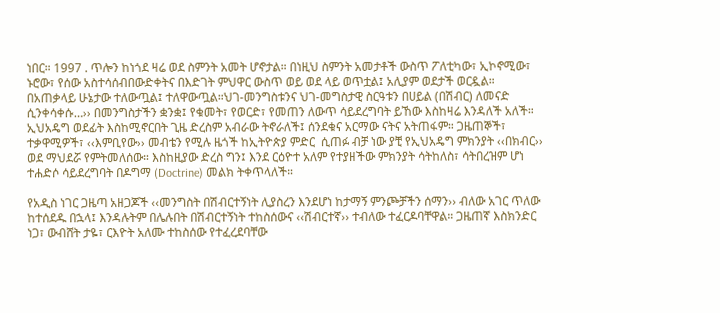ነበር። 1997 . ጥሎን ከነጎደ ዛሬ ወደ ስምንት አመት ሆኖታል። በነዚህ ስምንት አመታቶች ውስጥ ፖለቲካው፣ ኢኮኖሚው፣ ኑሮው፣ የሰው አስተሳሰብበውድቀትና በእድገት ምህዋር ውስጥ ወይ ወደ ላይ ወጥቷል፤ አሊያም ወደታች ወርዷል። በአጠቃላይ ሁኔታው ተለውጧል፤ ተለዋውጧል።ህገ-መንግስቱንና ህገ-መግስታዊ ስርዓቱን በሀይል (በሽብር) ለመናድ ሲንቀሳቀሱ…›› በመንግስታችን ቋንቋ፤ የቁመት፣ የወርድ፣ የመጠን ለውጥ ሳይደረግባት ይኸው እስከዛሬ እንዳለች አለች። ኢህአዴግ ወደፊት እስከሚኖርበት ጊዜ ድረስም አብራው ትኖራለች፤ ሰንደቁና አርማው ናትና አትጠፋም። ጋዜጠኞች፣ ተቃዋሚዎች፣ ‹‹እምቢየው›› መብቴን የሚሉ ዜጎች ከኢትዮጵያ ምድር  ሲጠፉ ብቻ ነው ያቺ የኢህአዴግ ምክንያት ‹‹በክብር›› ወደ ማህደሯ የምትመለሰው። እስከዚያው ድረስ ግን፤ እንደ ርዕዮተ አለም የተያዘችው ምክንያት ሳትከለስ፣ ሳትበረዝም ሆነ ተሐድሶ ሳይደረግባት በዶግማ (Doctrine) መልክ ትቀጥላለች።

የአዲስ ነገር ጋዜጣ አዘጋጆች ‹‹መንግስት በሽብርተኝነት ሊያስረን እንደሆነ ከታማኝ ምንጮቻችን ሰማን›› ብለው አገር ጥለው ከተሰደዱ በኋላ፤ እንዳሉትም በሌሉበት በሽብርተኝነት ተከስሰውና ‹‹ሽብርተኛ›› ተብለው ተፈርዶባቸዋል። ጋዜጠኛ እስክንድር ነጋ፣ ውብሸት ታዬ፣ ርእዮት አለሙ ተከስሰው የተፈረደባቸው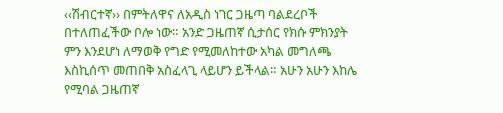‹‹ሽብርተኛ›› በምትለዋና ለአዲስ ነገር ጋዜጣ ባልደረቦች በተለጠፈችው ቦሎ ነው። አንድ ጋዜጠኛ ሲታሰር የክሱ ምክንያት ምን እንደሆነ ለማወቅ የግድ የሚመለከተው አካል መግለጫ እስኪሰጥ መጠበቅ አስፈላጊ ላይሆን ይችላል። አሁን አሁን እከሌ የሚባል ጋዜጠኛ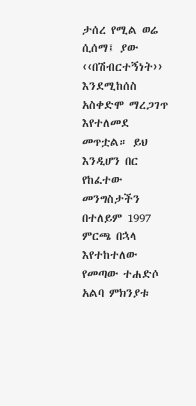ታሰረ የሚል ወሬ ሲሰማ፤ ያው ‹‹በሽብርተኝነት›› እንደሚከሰስ አስቀድሞ ማረጋገጥ እየተለመደ መጥቷል። ይህ እንዲሆን በር የከፈተው መንግስታችን በተለይም 1997 ምርጫ በኋላ እየተከተለው የመጣው ተሐድሶ አልባ ምክንያቱ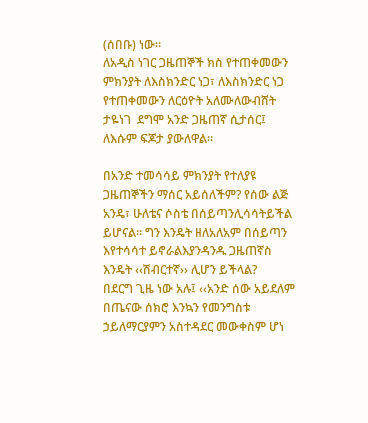(ሰበቡ) ነው።
ለአዲስ ነገር ጋዜጠኞች ክስ የተጠቀመውን ምክንያት ለእስክንድር ነጋ፣ ለእስክንድር ነጋ  የተጠቀመውን ለርዕዮት አለሙለውብሸት ታዬነገ  ደግሞ አንድ ጋዜጠኛ ሲታሰር፤ ለእሱም ፍጆታ ያውለዋል።

በአንድ ተመሳሳይ ምክንያት የተለያዩ ጋዜጠኞችን ማሰር አይሰለችም? የሰው ልጅ አንዴ፣ ሁለቴና ሶስቴ በሰይጣንሊሳሳትይችል ይሆናል። ግን እንዴት ዘለአለአም በሰይጣን እየተሳሳተ ይኖራልእያንዳንዱ ጋዜጠኛስ እንዴት ‹‹ሽብርተኛ›› ሊሆን ይችላል?
በደርግ ጊዜ ነው አሉ፤ ‹‹አንድ ሰው አይደለም በጤናው ሰክሮ እንኳን የመንግስቱ ኃይለማርያምን አስተዳደር መውቀስም ሆነ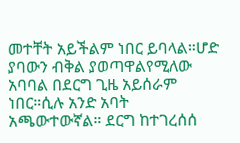መተቸት አይችልም ነበር ይባላል።ሆድ ያባውን ብቅል ያወጣዋልየሚለው አባባል በደርግ ጊዜ አይሰራም ነበር።ሲሉ አንድ አባት አጫውተውኛል። ደርግ ከተገረሰሰ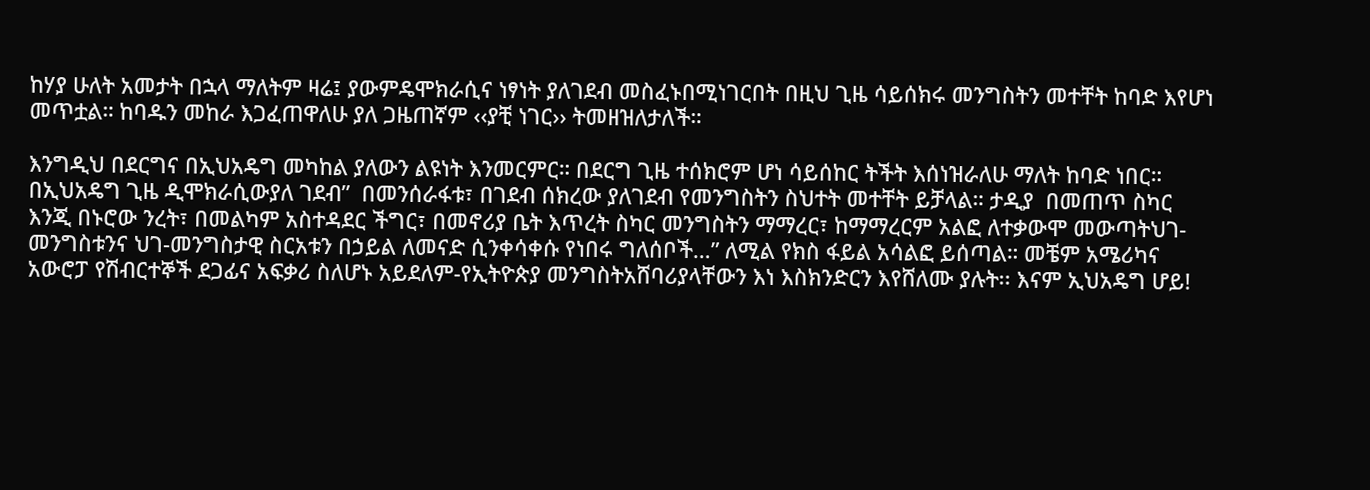ከሃያ ሁለት አመታት በኋላ ማለትም ዛሬ፤ ያውምዴሞክራሲና ነፃነት ያለገደብ መስፈኑበሚነገርበት በዚህ ጊዜ ሳይሰክሩ መንግስትን መተቸት ከባድ እየሆነ መጥቷል። ከባዱን መከራ እጋፈጠዋለሁ ያለ ጋዜጠኛም ‹‹ያቺ ነገር›› ትመዘዝለታለች።

እንግዲህ በደርግና በኢህአዴግ መካከል ያለውን ልዩነት እንመርምር። በደርግ ጊዜ ተሰክሮም ሆነ ሳይሰከር ትችት እሰነዝራለሁ ማለት ከባድ ነበር። በኢህአዴግ ጊዜ ዲሞክራሲውያለ ገደብ”  በመንሰራፋቱ፣ በገደብ ሰክረው ያለገደብ የመንግስትን ስህተት መተቸት ይቻላል። ታዲያ  በመጠጥ ስካር እንጂ በኑሮው ንረት፣ በመልካም አስተዳደር ችግር፣ በመኖሪያ ቤት እጥረት ስካር መንግስትን ማማረር፣ ከማማረርም አልፎ ለተቃውሞ መውጣትህገ-መንግስቱንና ህገ-መንግስታዊ ስርአቱን በኃይል ለመናድ ሲንቀሳቀሱ የነበሩ ግለሰቦች…” ለሚል የክስ ፋይል አሳልፎ ይሰጣል። መቼም አሜሪካና አውሮፓ የሽብርተኞች ደጋፊና አፍቃሪ ስለሆኑ አይደለም-የኢትዮጵያ መንግስትአሸባሪያላቸውን እነ እስክንድርን እየሸለሙ ያሉት፡፡ እናም ኢህአዴግ ሆይ!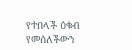የተበላች ዕቁብ የመሰለችውን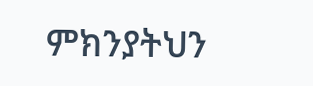ምክንያትህን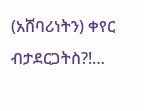(አሸባሪነትን) ቀየር ብታደርጋትስ?!…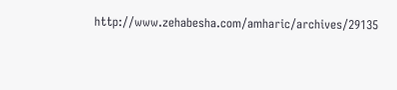http://www.zehabesha.com/amharic/archives/29135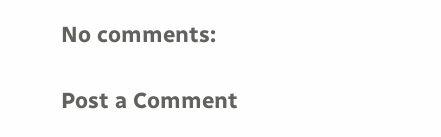No comments:

Post a Comment